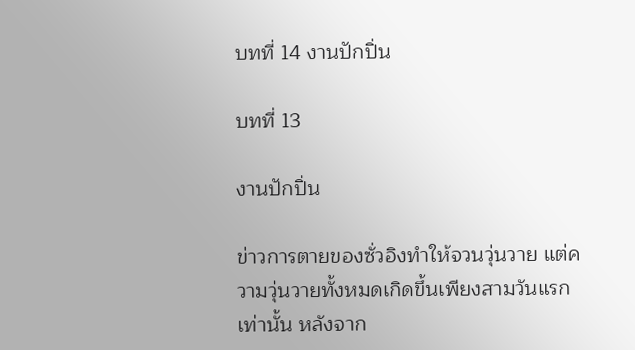บทที่ 14 งานปักปิ่น

บทที่ 13

งานปักปิ่น

ข่าวการตายของซั่วอิงทำให้จวนวุ่นวาย แต่ความวุ่นวายทั้งหมดเกิดขึ้นเพียงสามวันแรกเท่านั้น หลังจาก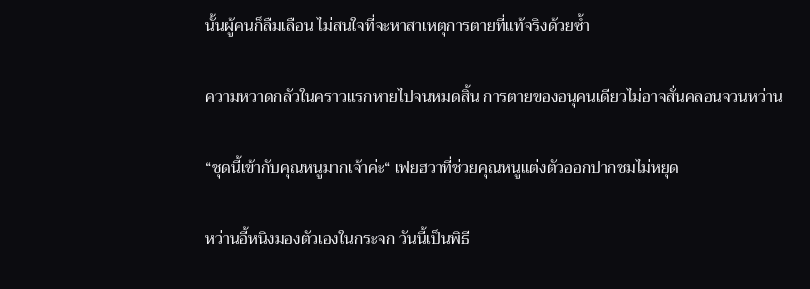นั้นผู้คนก็ลืมเลือน ไม่สนใจที่จะหาสาเหตุการตายที่แท้จริงด้วยซ้ำ

ความหวาดกลัวในคราวแรกหายไปจนหมดสิ้น การตายของอนุคนเดียวไม่อาจสั่นคลอนจวนหว่าน

“ชุดนี้เข้ากับคุณหนูมากเจ้าค่ะ“ เฟยฮวาที่ช่วยคุณหนูแต่งตัวออกปากชมไม่หยุด

หว่านอี้หนิงมองตัวเองในกระจก วันนี้เป็นพิธี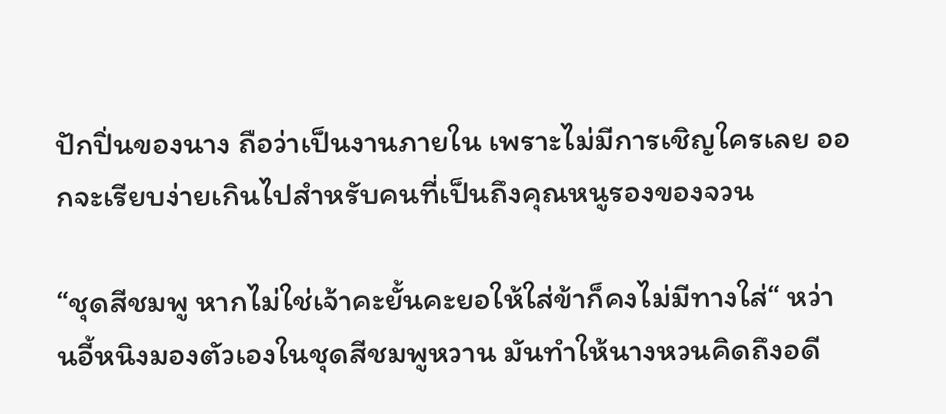ปักปิ่นของนาง ถือว่าเป็นงานภายใน เพราะไม่มีการเชิญใครเลย ออกจะเรียบง่ายเกินไปสำหรับคนที่เป็นถึงคุณหนูรองของจวน

“ชุดสีชมพู หากไม่ใช่เจ้าคะยั้นคะยอให้ใส่ข้าก็คงไม่มีทางใส่“ หว่านอี้หนิงมองตัวเองในชุดสีชมพูหวาน มันทำให้นางหวนคิดถึงอดี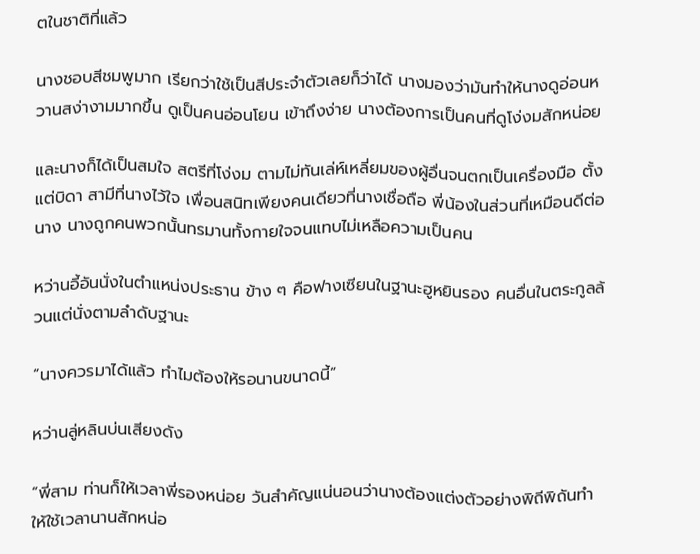ตในชาติที่แล้ว

นางชอบสีชมพูมาก เรียกว่าใช้เป็นสีประจำตัวเลยก็ว่าได้ นางมองว่ามันทำให้นางดูอ่อนหวานสง่างามมากขึ้น ดูเป็นคนอ่อนโยน เข้าถึงง่าย นางต้องการเป็นคนที่ดูโง่งมสักหน่อย

และนางก็ได้เป็นสมใจ สตรีที่โง่งม ตามไม่ทันเล่ห์เหลี่ยมของผู้อื่นจนตกเป็นเครื่องมือ ตั้งแต่บิดา สามีที่นางไว้ใจ เพื่อนสนิทเพียงคนเดียวที่นางเชื่อถือ พี่น้องในส่วนที่เหมือนดีต่อนาง นางถูกคนพวกนั้นทรมานทั้งกายใจจนแทบไม่เหลือความเป็นคน

หว่านอี้อันนั่งในตำแหน่งประธาน ข้าง ๆ คือฟางเซียนในฐานะฮูหยินรอง คนอื่นในตระกูลล้วนแต่นั่งตามลำดับฐานะ

“นางควรมาได้แล้ว ทำไมต้องให้รอนานขนาดนี้”

หว่านลู่หลินบ่นเสียงดัง

“พี่สาม ท่านก็ให้เวลาพี่รองหน่อย วันสำคัญแน่นอนว่านางต้องแต่งตัวอย่างพิถีพิถันทำให้ใช้เวลานานสักหน่อ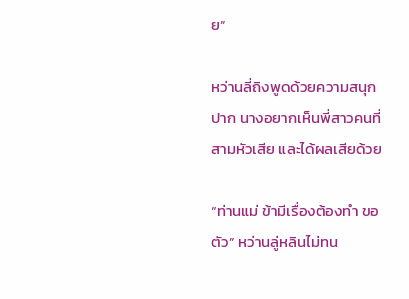ย”

หว่านลี่ถิงพูดด้วยความสนุกปาก นางอยากเห็นพี่สาวคนที่สามหัวเสีย และได้ผลเสียด้วย

“ท่านแม่ ข้ามีเรื่องต้องทำ ขอตัว” หว่านลู่หลินไม่ทน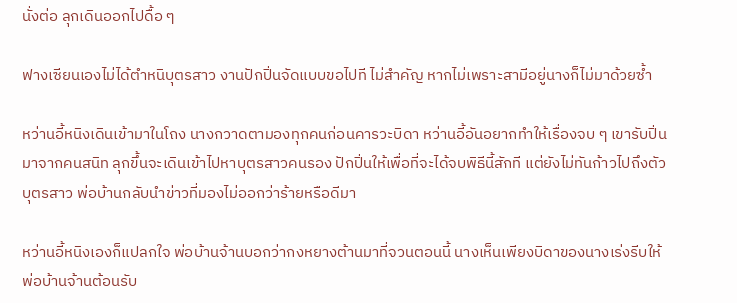นั่งต่อ ลุกเดินออกไปดื้อ ๆ

ฟางเซียนเองไม่ได้ตำหนิบุตรสาว งานปักปิ่นจัดแบบขอไปที ไม่สำคัญ หากไม่เพราะสามีอยู่นางก็ไม่มาด้วยซ้ำ

หว่านอี้หนิงเดินเข้ามาในโถง นางกวาดตามองทุกคนก่อนคารวะบิดา หว่านอี้อันอยากทำให้เรื่องจบ ๆ เขารับปิ่นมาจากคนสนิท ลุกขึ้นจะเดินเข้าไปหาบุตรสาวคนรอง ปักปิ่นให้เพื่อที่จะได้จบพิธีนี้สักที แต่ยังไม่ทันก้าวไปถึงตัวบุตรสาว พ่อบ้านกลับนำข่าวที่มองไม่ออกว่าร้ายหรือดีมา

หว่านอี้หนิงเองก็แปลกใจ พ่อบ้านจ้านบอกว่ากงหยางต้านมาที่จวนตอนนี้ นางเห็นเพียงบิดาของนางเร่งรีบให้พ่อบ้านจ้านต้อนรับ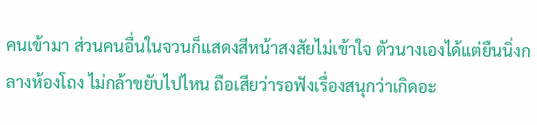คนเข้ามา ส่วนคนอื่นในจวนก็แสดงสีหน้าสงสัยไม่เข้าใจ ตัวนางเองได้แต่ยืนนิ่งกลางห้องโถง ไม่กล้าขยับไปไหน ถือเสียว่ารอฟังเรื่องสนุกว่าเกิดอะ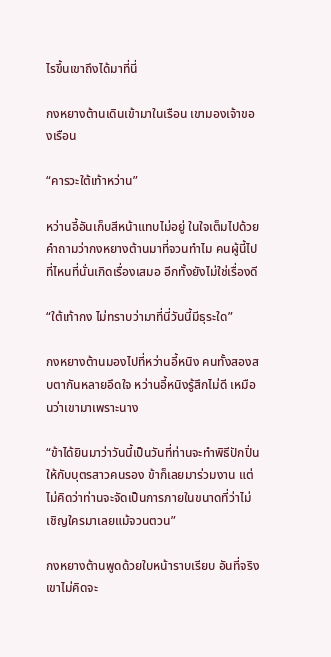ไรขึ้นเขาถึงได้มาที่นี่

กงหยางต้านเดินเข้ามาในเรือน เขามองเจ้าของเรือน

“คารวะใต้เท้าหว่าน”

หว่านอี้อันเก็บสีหน้าแทบไม่อยู่ ในใจเต็มไปด้วยคำถามว่ากงหยางต้านมาที่จวนทำไม คนผู้นี้ไปที่ไหนที่นั่นเกิดเรื่องเสมอ อีกทั้งยังไม่ใช่เรื่องดี

“ใต้เท้ากง ไม่ทราบว่ามาที่นี่วันนี้มีธุระใด”

กงหยางต้านมองไปที่หว่านอี้หนิง คนทั้งสองสบตากันหลายอึดใจ หว่านอี้หนิงรู้สึกไม่ดี เหมือนว่าเขามาเพราะนาง

“ข้าได้ยินมาว่าวันนี้เป็นวันที่ท่านจะทำพิธีปักปิ่นให้กับบุตรสาวคนรอง ข้าก็เลยมาร่วมงาน แต่ไม่คิดว่าท่านจะจัดเป็นการภายในขนาดที่ว่าไม่เชิญใครมาเลยแม้จวนตวน”

กงหยางต้านพูดด้วยใบหน้าราบเรียบ อันที่จริงเขาไม่คิดจะ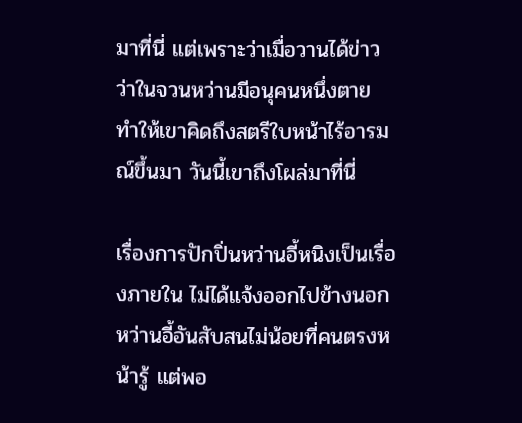มาที่นี่ แต่เพราะว่าเมื่อวานได้ข่าวว่าในจวนหว่านมีอนุคนหนึ่งตาย ทำให้เขาคิดถึงสตรีใบหน้าไร้อารมณ์ขึ้นมา วันนี้เขาถึงโผล่มาที่นี่

เรื่องการปักปิ่นหว่านอี้หนิงเป็นเรื่องภายใน ไม่ได้แจ้งออกไปข้างนอก หว่านอี้อันสับสนไม่น้อยที่คนตรงหน้ารู้ แต่พอ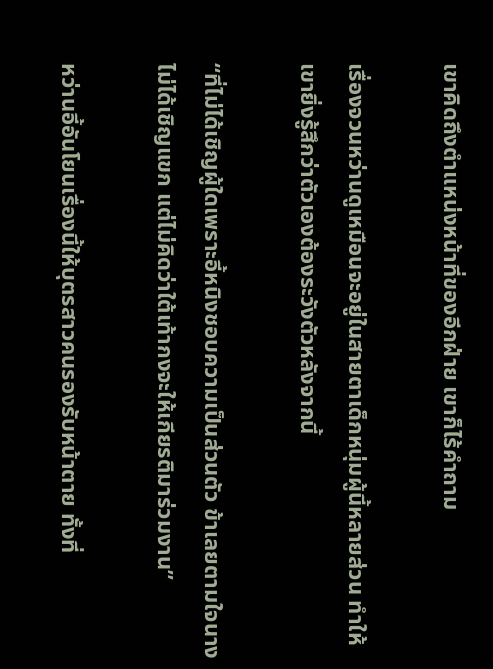เขาคิดถึงตำแหน่งหน้าที่ของอีกฝ่าย เขาก็ไร้คำถาม

เรื่องจวนหว่านดูเหมือนจะอยู่ในสายตาเด็กหนุ่มผู้นี้หลายส่วน ทำให้เขายิ่งรู้สึกว่าตัวเองต้องระวังตัวหลังจากนี้

“ที่ไม่ได้เชิญผู้ใดเพราะอี้หนิงชอบความเป็นส่วนตัว ข้าเลยตามใจนาง ไม่ได้เชิญแขก แต่ไม่คิดว่าใต้เท้ากงจะให้เกียรติมาร่วมงาน”

หว่านอี้อันโยนเรื่องนี้ให้บุตรสาวคนรองรับหน้าตาย ทั้งที่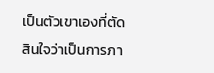เป็นตัวเขาเองที่ตัดสินใจว่าเป็นการภา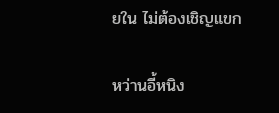ยใน ไม่ต้องเชิญแขก

หว่านอี้หนิง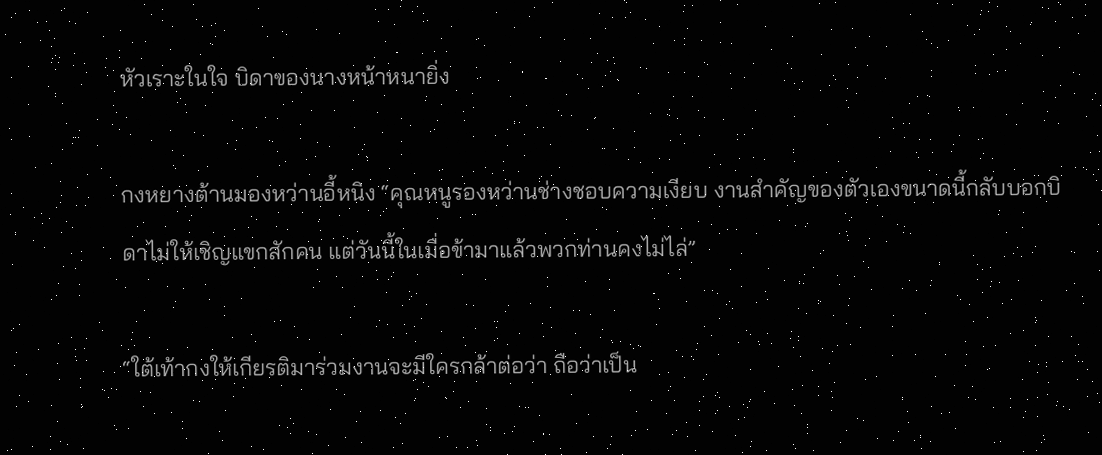หัวเราะในใจ บิดาของนางหน้าหนายิ่ง

กงหยางต้านมองหว่านอี้หนิง “คุณหนูรองหว่านช่างชอบความเงียบ งานสำคัญของตัวเองขนาดนี้กลับบอกบิดาไม่ให้เชิญแขกสักคน แต่วันนี้ในเมื่อข้ามาแล้วพวกท่านคงไม่ไล่”

“ใต้เท้ากงให้เกียรติมาร่วมงานจะมีใครกล้าต่อว่า ถือว่าเป็น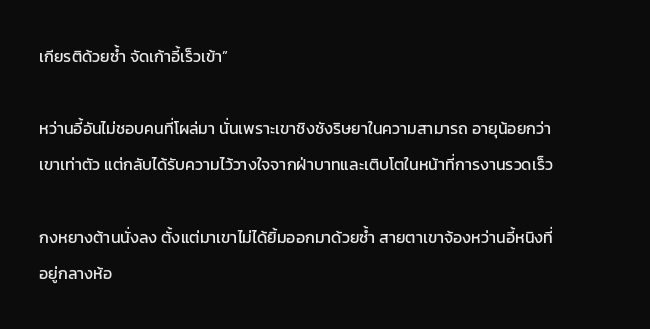เกียรติด้วยซ้ำ จัดเก้าอี้เร็วเข้า”

หว่านอี้อันไม่ชอบคนที่โผล่มา นั่นเพราะเขาชิงชังริษยาในความสามารถ อายุน้อยกว่าเขาเท่าตัว แต่กลับได้รับความไว้วางใจจากฝ่าบาทและเติบโตในหน้าที่การงานรวดเร็ว

กงหยางต้านนั่งลง ตั้งแต่มาเขาไม่ได้ยิ้มออกมาด้วยซ้ำ สายตาเขาจ้องหว่านอี้หนิงที่อยู่กลางห้อ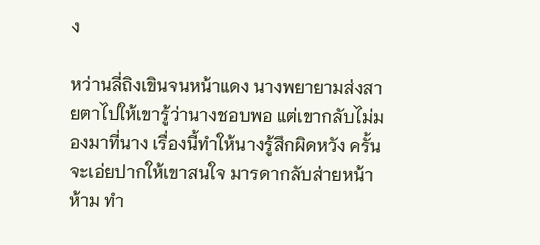ง

หว่านลี่ถิงเขินจนหน้าแดง นางพยายามส่งสายตาไปให้เขารู้ว่านางชอบพอ แต่เขากลับไม่มองมาที่นาง เรื่องนี้ทำให้นางรู้สึกผิดหวัง ครั้นจะเอ่ยปากให้เขาสนใจ มารดากลับส่ายหน้าห้าม ทำ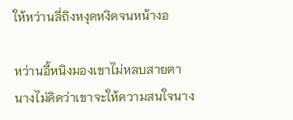ให้หว่านลี่ถิงหงุดหงิดจนหน้างอ

หว่านอี้หนิงมองเขาไม่หลบสายตา นางไม่คิดว่าเขาจะให้ความสนใจนาง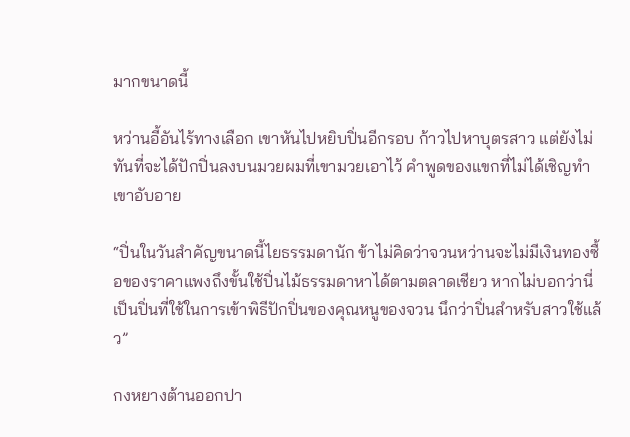มากขนาดนี้

หว่านอี้อันไร้ทางเลือก เขาหันไปหยิบปิ่นอีกรอบ ก้าวไปหาบุตรสาว แต่ยังไม่ทันที่จะได้ปักปิ่นลงบนมวยผมที่เขามวยเอาไว้ คำพูดของแขกที่ไม่ได้เชิญทำเขาอับอาย

“ปิ่นในวันสำคัญขนาดนี้ไยธรรมดานัก ข้าไม่คิดว่าจวนหว่านจะไม่มีเงินทองซื้อของราคาแพงถึงขั้นใช้ปิ่นไม้ธรรมดาหาได้ตามตลาดเชียว หากไม่บอกว่านี่เป็นปิ่นที่ใช้ในการเข้าพิธีปักปิ่นของคุณหนูของจวน นึกว่าปิ่นสำหรับสาวใช้แล้ว”

กงหยางต้านออกปา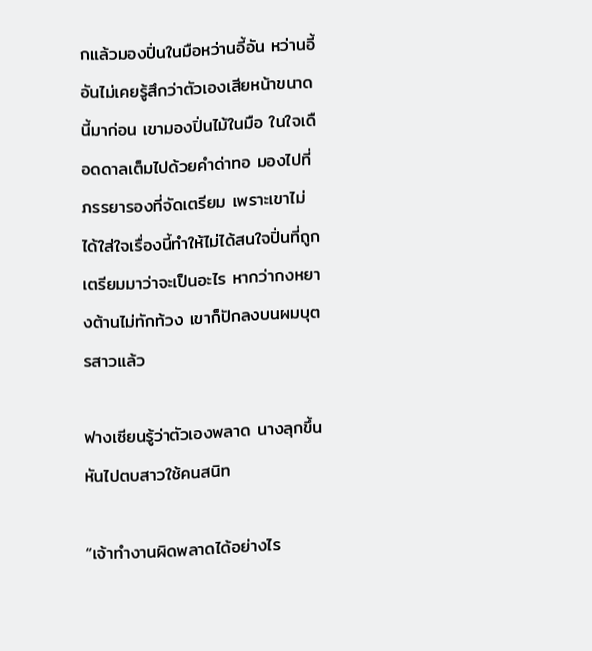กแล้วมองปิ่นในมือหว่านอี้อัน หว่านอี้อันไม่เคยรู้สึกว่าตัวเองเสียหน้าขนาดนี้มาก่อน เขามองปิ่นไม้ในมือ ในใจเดือดดาลเต็มไปด้วยคำด่าทอ มองไปที่ภรรยารองที่จัดเตรียม เพราะเขาไม่ได้ใส่ใจเรื่องนี้ทำให้ไม่ได้สนใจปิ่นที่ถูกเตรียมมาว่าจะเป็นอะไร หากว่ากงหยางต้านไม่ทักท้วง เขาก็ปักลงบนผมบุตรสาวแล้ว

ฟางเซียนรู้ว่าตัวเองพลาด นางลุกขึ้นหันไปตบสาวใช้คนสนิท

“เจ้าทำงานผิดพลาดได้อย่างไร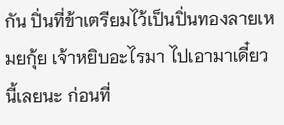กัน ปิ่นที่ข้าเตรียมไว้เป็นปิ่นทองลายเหมยกุ้ย เจ้าหยิบอะไรมา ไปเอามาเดี๋ยวนี้เลยนะ ก่อนที่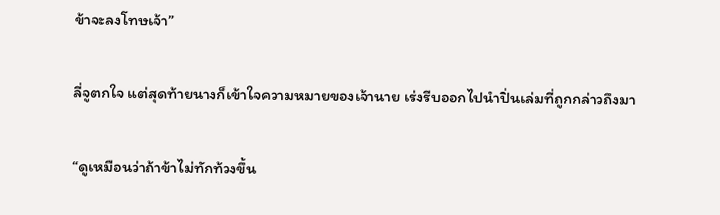ข้าจะลงโทษเจ้า”

ลี่จูตกใจ แต่สุดท้ายนางก็เข้าใจความหมายของเจ้านาย เร่งรีบออกไปนำปิ่นเล่มที่ถูกกล่าวถึงมา

“ดูเหมือนว่าถ้าข้าไม่ทักท้วงขึ้น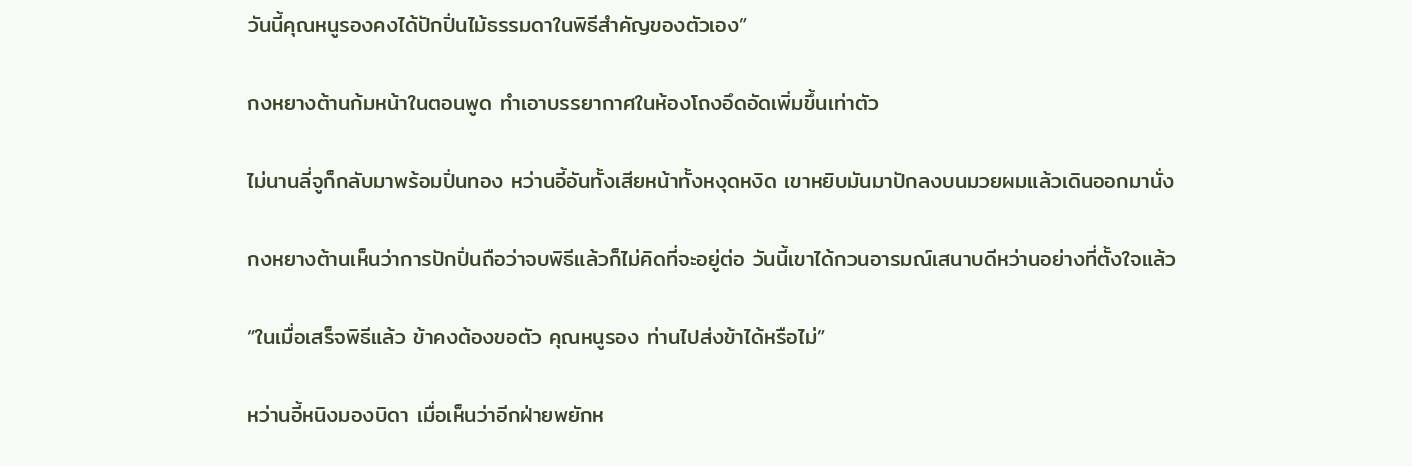วันนี้คุณหนูรองคงได้ปักปิ่นไม้ธรรมดาในพิธีสำคัญของตัวเอง”

กงหยางต้านก้มหน้าในตอนพูด ทำเอาบรรยากาศในห้องโถงอึดอัดเพิ่มขึ้นเท่าตัว

ไม่นานลี่จูก็กลับมาพร้อมปิ่นทอง หว่านอี้อันทั้งเสียหน้าทั้งหงุดหงิด เขาหยิบมันมาปักลงบนมวยผมแล้วเดินออกมานั่ง

กงหยางต้านเห็นว่าการปักปิ่นถือว่าจบพิธีแล้วก็ไม่คิดที่จะอยู่ต่อ วันนี้เขาได้กวนอารมณ์เสนาบดีหว่านอย่างที่ตั้งใจแล้ว

“ในเมื่อเสร็จพิธีแล้ว ข้าคงต้องขอตัว คุณหนูรอง ท่านไปส่งข้าได้หรือไม่”

หว่านอี้หนิงมองบิดา เมื่อเห็นว่าอีกฝ่ายพยักห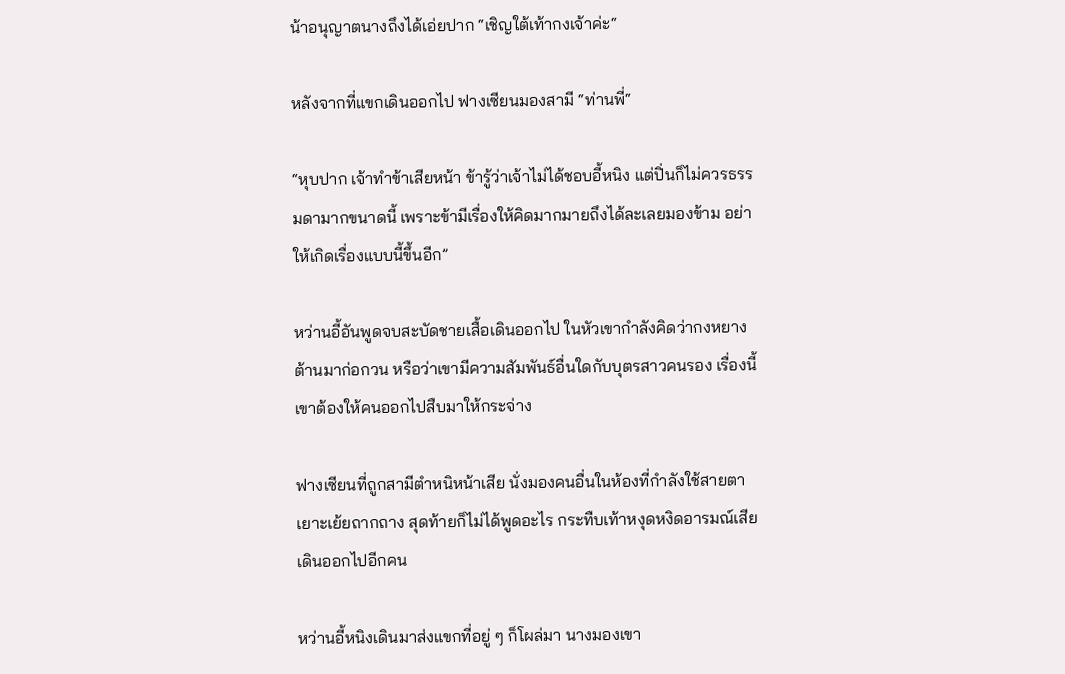น้าอนุญาตนางถึงได้เอ่ยปาก “เชิญใต้เท้ากงเจ้าค่ะ“

หลังจากที่แขกเดินออกไป ฟางเซียนมองสามี “ท่านพี่“

“หุบปาก เจ้าทำข้าเสียหน้า ข้ารู้ว่าเจ้าไม่ได้ชอบอี้หนิง แต่ปิ่นก็ไม่ควรธรรมดามากขนาดนี้ เพราะข้ามีเรื่องให้คิดมากมายถึงได้ละเลยมองข้าม อย่าให้เกิดเรื่องแบบนี้ขึ้นอีก”

หว่านอี้อันพูดจบสะบัดชายเสื้อเดินออกไป ในหัวเขากำลังคิดว่ากงหยางต้านมาก่อกวน หรือว่าเขามีความสัมพันธ์อื่นใดกับบุตรสาวคนรอง เรื่องนี้เขาต้องให้คนออกไปสืบมาให้กระจ่าง

ฟางเซียนที่ถูกสามีตำหนิหน้าเสีย นั่งมองคนอื่นในห้องที่กำลังใช้สายตาเยาะเย้ยถากถาง สุดท้ายก็ไม่ได้พูดอะไร กระทืบเท้าหงุดหงิดอารมณ์เสียเดินออกไปอีกคน

หว่านอี้หนิงเดินมาส่งแขกที่อยู่ ๆ ก็โผล่มา นางมองเขา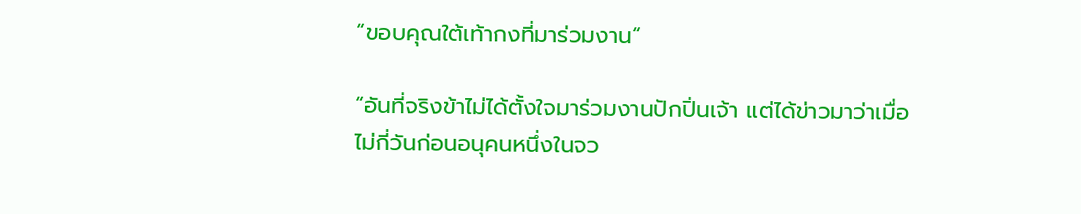“ขอบคุณใต้เท้ากงที่มาร่วมงาน“

“อันที่จริงข้าไม่ได้ตั้งใจมาร่วมงานปักปิ่นเจ้า แต่ได้ข่าวมาว่าเมื่อไม่กี่วันก่อนอนุคนหนึ่งในจว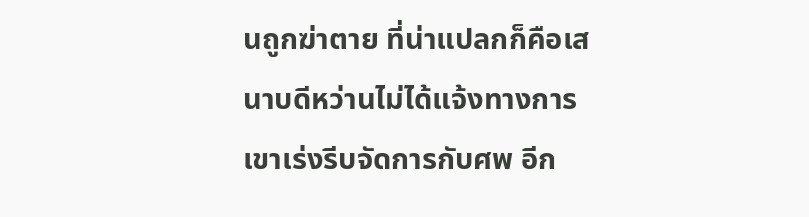นถูกฆ่าตาย ที่น่าแปลกก็คือเสนาบดีหว่านไม่ได้แจ้งทางการ เขาเร่งรีบจัดการกับศพ อีก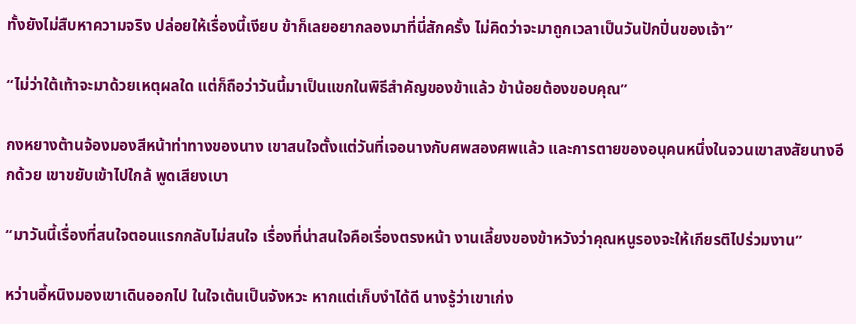ทั้งยังไม่สืบหาความจริง ปล่อยให้เรื่องนี้เงียบ ข้าก็เลยอยากลองมาที่นี่สักครั้ง ไม่คิดว่าจะมาถูกเวลาเป็นวันปักปิ่นของเจ้า”

“ไม่ว่าใต้เท้าจะมาด้วยเหตุผลใด แต่ก็ถือว่าวันนี้มาเป็นแขกในพิธีสำคัญของข้าแล้ว ข้าน้อยต้องขอบคุณ”

กงหยางต้านจ้องมองสีหน้าท่าทางของนาง เขาสนใจตั้งแต่วันที่เจอนางกับศพสองศพแล้ว และการตายของอนุคนหนึ่งในจวนเขาสงสัยนางอีกด้วย เขาขยับเข้าไปใกล้ พูดเสียงเบา

“มาวันนี้เรื่องที่สนใจตอนแรกกลับไม่สนใจ เรื่องที่น่าสนใจคือเรื่องตรงหน้า งานเลี้ยงของข้าหวังว่าคุณหนูรองจะให้เกียรติไปร่วมงาน”

หว่านอี้หนิงมองเขาเดินออกไป ในใจเต้นเป็นจังหวะ หากแต่เก็บงำได้ดี นางรู้ว่าเขาเก่ง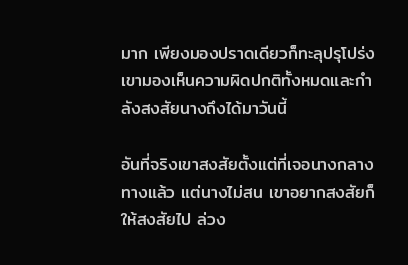มาก เพียงมองปราดเดียวก็ทะลุปรุโปร่ง เขามองเห็นความผิดปกติทั้งหมดและกำลังสงสัยนางถึงได้มาวันนี้

อันที่จริงเขาสงสัยตั้งแต่ที่เจอนางกลางทางแล้ว แต่นางไม่สน เขาอยากสงสัยก็ให้สงสัยไป ล่วง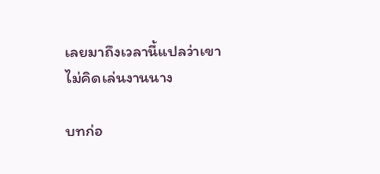เลยมาถึงเวลานี้แปลว่าเขาไม่คิดเล่นงานนาง

บทก่อ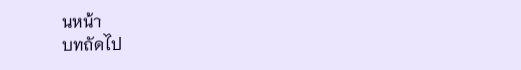นหน้า
บทถัดไป